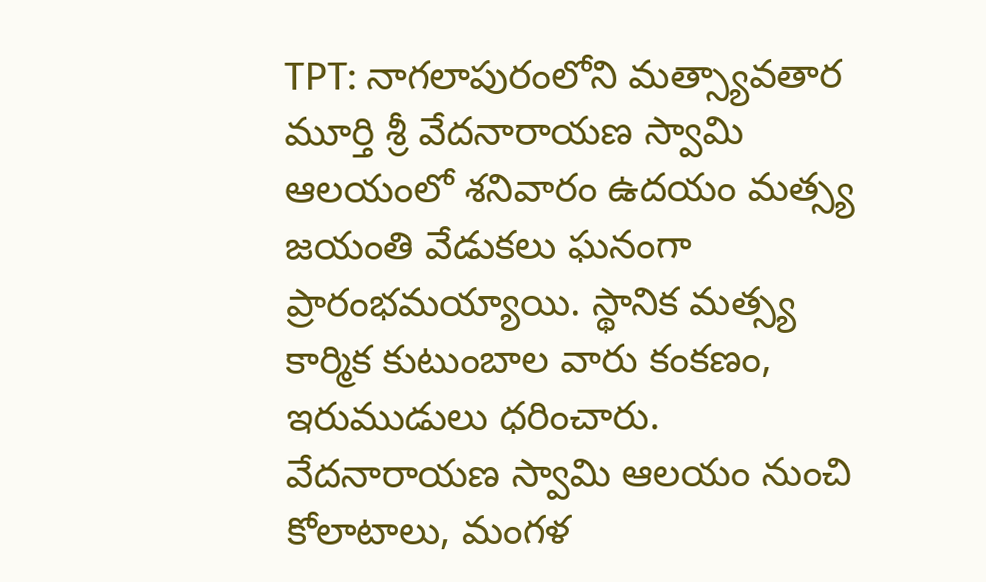TPT: నాగలాపురంలోని మత్స్యావతార మూర్తి శ్రీ వేదనారాయణ స్వామి ఆలయంలో శనివారం ఉదయం మత్స్య జయంతి వేడుకలు ఘనంగా ప్రారంభమయ్యాయి. స్థానిక మత్స్య కార్మిక కుటుంబాల వారు కంకణం, ఇరుముడులు ధరించారు. వేదనారాయణ స్వామి ఆలయం నుంచి కోలాటాలు, మంగళ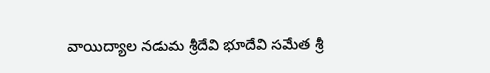వాయిద్యాల నడుమ శ్రీదేవి భూదేవి సమేత శ్రీ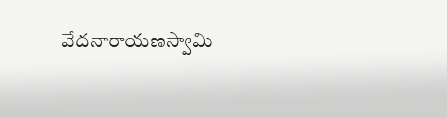వేదనారాయణస్వామి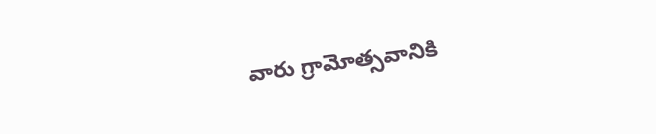వారు గ్రామోత్సవానికి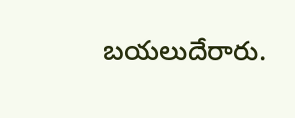బయలుదేరారు.